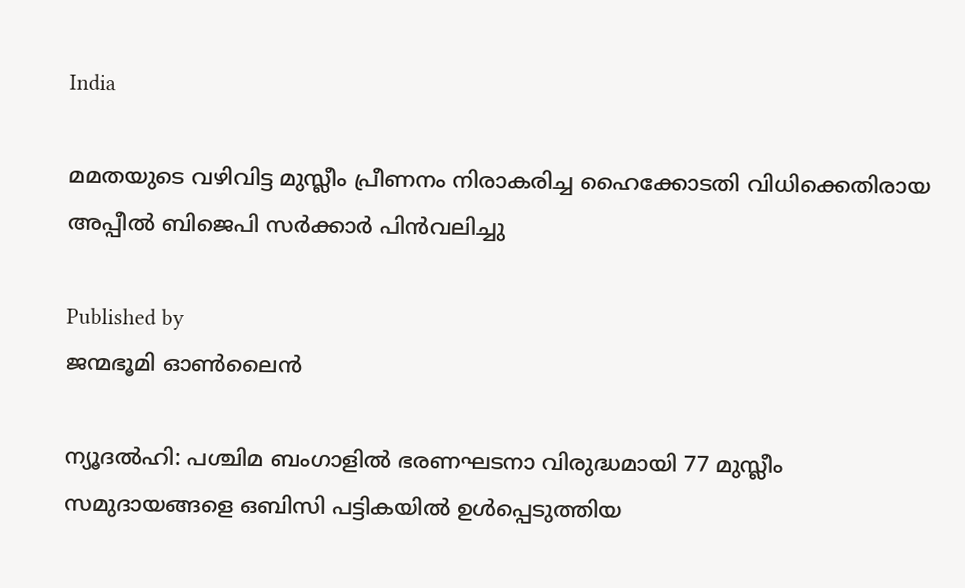India

മമതയുടെ വഴിവിട്ട മുസ്ലീം പ്രീണനം നിരാകരിച്ച ഹൈക്കോടതി വിധിക്കെതിരായ അപ്പീല്‍ ബിജെപി സര്‍ക്കാര്‍ പിന്‍വലിച്ചു

Published by
ജന്മഭൂമി ഓണ്‍ലൈന്‍

ന്യൂദല്‍ഹി: പശ്ചിമ ബംഗാളില്‍ ഭരണഘടനാ വിരുദ്ധമായി 77 മുസ്ലീം സമുദായങ്ങളെ ഒബിസി പട്ടികയില്‍ ഉള്‍പ്പെടുത്തിയ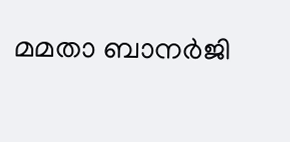മമതാ ബാനര്‍ജി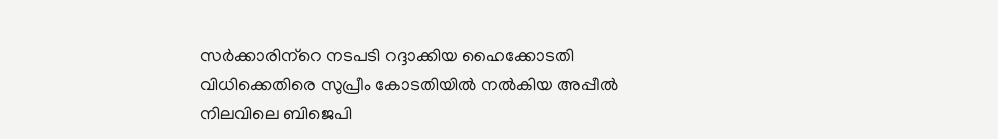സര്‍ക്കാരിന്‌റെ നടപടി റദ്ദാക്കിയ ഹൈക്കോടതി വിധിക്കെതിരെ സുപ്രീം കോടതിയില്‍ നല്‍കിയ അപ്പീല്‍ നിലവിലെ ബിജെപി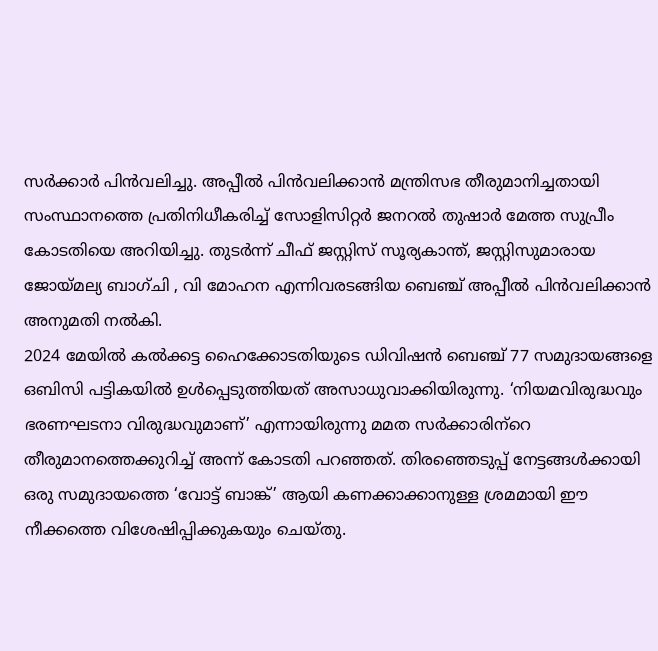സര്‍ക്കാര്‍ പിന്‍വലിച്ചു. അപ്പീല്‍ പിന്‍വലിക്കാന്‍ മന്ത്രിസഭ തീരുമാനിച്ചതായി സംസ്ഥാനത്തെ പ്രതിനിധീകരിച്ച് സോളിസിറ്റര്‍ ജനറല്‍ തുഷാര്‍ മേത്ത സുപ്രീം കോടതിയെ അറിയിച്ചു. തുടര്‍ന്ന് ചീഫ് ജസ്റ്റിസ് സൂര്യകാന്ത്, ജസ്റ്റിസുമാരായ ജോയ്‌മല്യ ബാഗ്ചി , വി മോഹന എന്നിവരടങ്ങിയ ബെഞ്ച് അപ്പീല്‍ പിന്‍വലിക്കാന്‍ അനുമതി നല്‍കി.
2024 മേയില്‍ കല്‍ക്കട്ട ഹൈക്കോടതിയുടെ ഡിവിഷന്‍ ബെഞ്ച് 77 സമുദായങ്ങളെ ഒബിസി പട്ടികയില്‍ ഉള്‍പ്പെടുത്തിയത് അസാധുവാക്കിയിരുന്നു. ‘നിയമവിരുദ്ധവും ഭരണഘടനാ വിരുദ്ധവുമാണ്’ എന്നായിരുന്നു മമത സര്‍ക്കാരിന്‌റെ തീരുമാനത്തെക്കുറിച്ച് അന്ന് കോടതി പറഞ്ഞത്. തിരഞ്ഞെടുപ്പ് നേട്ടങ്ങള്‍ക്കായി ഒരു സമുദായത്തെ ‘വോട്ട് ബാങ്ക്’ ആയി കണക്കാക്കാനുള്ള ശ്രമമായി ഈ നീക്കത്തെ വിശേഷിപ്പിക്കുകയും ചെയ്തു.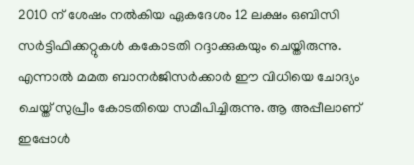2010 ന് ശേഷം നല്‍കിയ ഏകദേശം 12 ലക്ഷം ഒബിസി സര്‍ട്ടിഫിക്കറ്റുകള്‍ കകോടതി റദ്ദാക്കുകയും ചെയ്തിരുന്നു. എന്നാല്‍ മമത ബാനര്‍ജിസര്‍ക്കാര്‍ ഈ വിധിയെ ചോദ്യം ചെയ്ത് സുപ്രീം കോടതിയെ സമീപിച്ചിരുന്നു. ആ അപ്പീലാണ് ഇപ്പോള്‍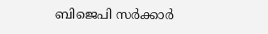ബിജെപി സര്‍ക്കാര്‍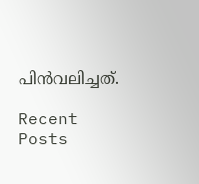പിന്‍വലിച്ചത്.

Recent Posts